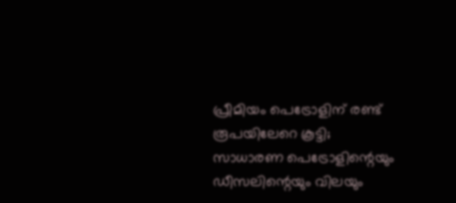പ്രീമിയം പെട്രോളിന് രണ്ട് രൂപയിലേറെ കൂട്ടി; സാധാരണ പെട്രോളിന്റെയും ഡീസലിന്റെയും വിലയും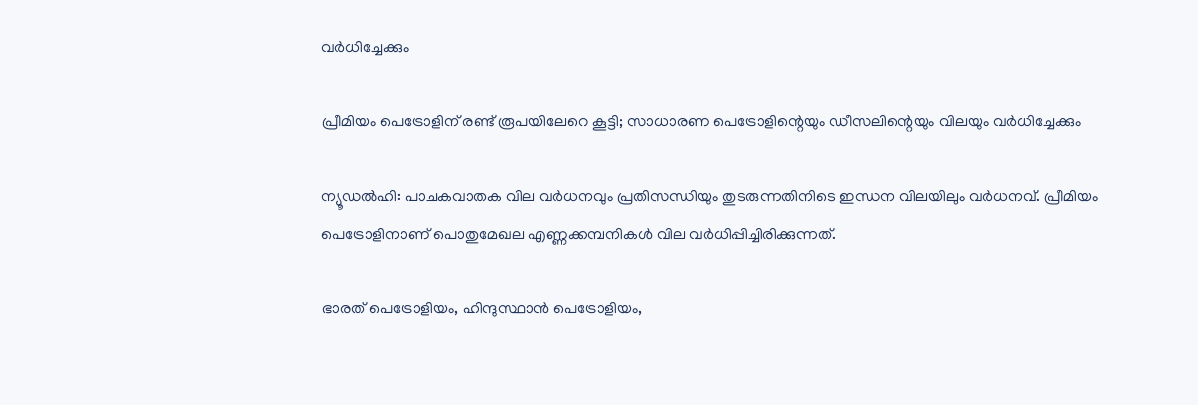വര്‍ധിച്ചേക്കും

പ്രീമിയം പെട്രോളിന് രണ്ട് രൂപയിലേറെ കൂട്ടി; സാധാരണ പെട്രോളിന്റെയും ഡീസലിന്റെയും വിലയും വര്‍ധിച്ചേക്കും

ന്യൂഡല്‍ഹി: പാചകവാതക വില വര്‍ധനവും പ്രതിസന്ധിയും തുടരുന്നതിനിടെ ഇന്ധന വിലയിലും വര്‍ധനവ്. പ്രീമിയം പെട്രോളിനാണ് പൊതുമേഖല എണ്ണക്കമ്പനികള്‍ വില വര്‍ധിപ്പിച്ചിരിക്കുന്നത്.

ഭാരത് പെട്രോളിയം, ഹിന്ദുസ്ഥാന്‍ പെട്രോളിയം,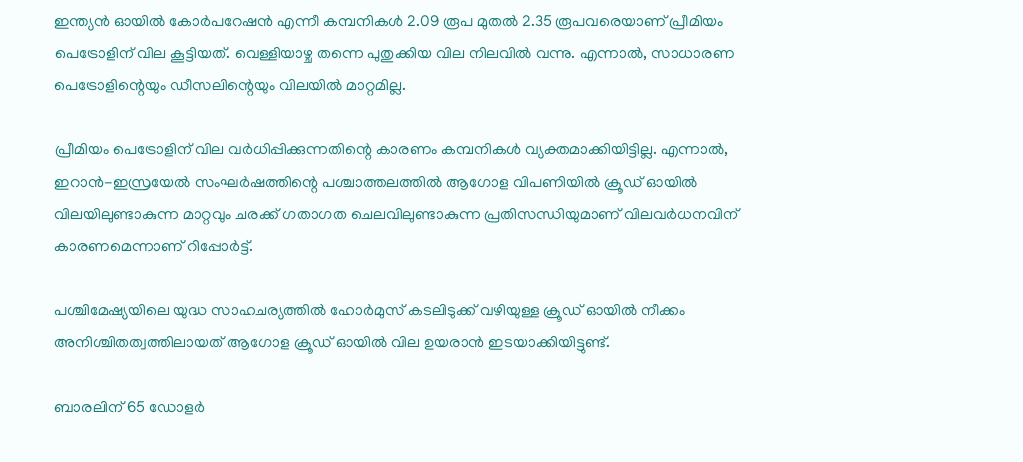ഇന്ത്യന്‍ ഓയില്‍ കോര്‍പറേഷന്‍ എന്നീ കമ്പനികള്‍ 2.09 രൂപ മുതല്‍ 2.35 രൂപവരെയാണ് പ്രീമിയം പെട്രോളിന് വില കൂട്ടിയത്. വെള്ളിയാഴ്ച തന്നെ പുതുക്കിയ വില നിലവില്‍ വന്നു. എന്നാല്‍, സാധാരണ പെട്രോളിന്റെയും ഡീസലിന്റെയും വിലയില്‍ മാറ്റമില്ല.

പ്രീമിയം പെട്രോളിന് വില വര്‍ധിപ്പിക്കുന്നതിന്റെ കാരണം കമ്പനികള്‍ വ്യക്തമാക്കിയിട്ടില്ല. എന്നാല്‍, ഇറാന്‍-ഇസ്രയേല്‍ സംഘര്‍ഷത്തിന്റെ പശ്ചാത്തലത്തില്‍ ആഗോള വിപണിയില്‍ ക്രൂഡ് ഓയില്‍ വിലയിലുണ്ടാകുന്ന മാറ്റവും ചരക്ക് ഗതാഗത ചെലവിലുണ്ടാകുന്ന പ്രതിസന്ധിയുമാണ് വിലവര്‍ധനവിന് കാരണമെന്നാണ് റിപ്പോര്‍ട്ട്.

പശ്ചിമേഷ്യയിലെ യുദ്ധ സാഹചര്യത്തില്‍ ഹോര്‍മുസ് കടലിടുക്ക് വഴിയുള്ള ക്രൂഡ് ഓയില്‍ നീക്കം അനിശ്ചിതത്വത്തിലായത് ആഗോള ക്രൂഡ് ഓയില്‍ വില ഉയരാന്‍ ഇടയാക്കിയിട്ടുണ്ട്.

ബാരലിന് 65 ഡോളര്‍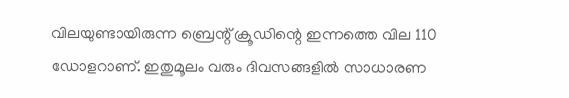വിലയുണ്ടായിരുന്ന ബ്രെന്റ് ക്രൂഡിന്റെ ഇന്നത്തെ വില 110 ഡോളറാണ്. ഇതുമൂലം വരും ദിവസങ്ങളില്‍ സാധാരണ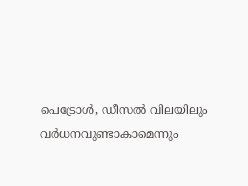പെട്രോള്‍, ഡീസല്‍ വിലയിലും വര്‍ധനവുണ്ടാകാമെന്നും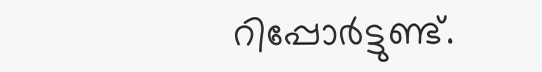റിപ്പോര്‍ട്ടുണ്ട്.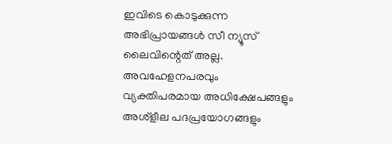ഇവിടെ കൊടുക്കുന്ന അഭിപ്രായങ്ങള്‍ സീ ന്യൂസ് ലൈവിന്റെത് അല്ല. അവഹേളനപരവും വ്യക്തിപരമായ അധിക്ഷേപങ്ങളും അശ്‌ളീല പദപ്രയോഗങ്ങളും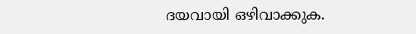ദയവായി ഒഴിവാക്കുക.